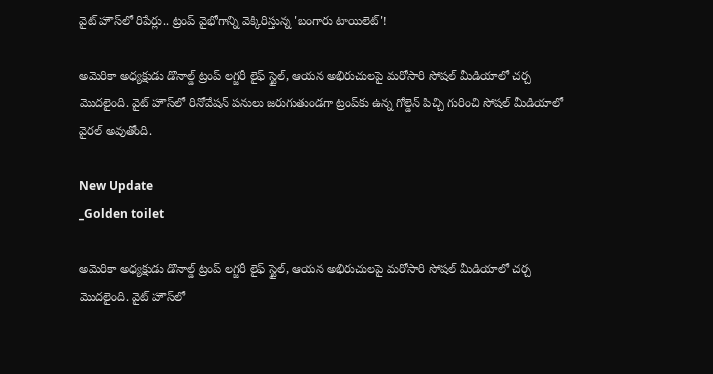వైట్ హౌస్‌లో రిపేర్లు.. ట్రంప్‌ వైభోగాన్ని వెక్కిరిస్తున్న 'బంగారు టాయిలెట్'!

అమెరికా అధ్యక్షుడు డొనాల్డ్ ట్రంప్ లగ్జరీ లైఫ్ స్టైల్, ఆయన అభిరుచులపై మరోసారి సోషల్ మీడియాలో చర్చ మొదలైంది. వైట్ హౌస్‌లో రినోవేషన్ పనులు జరుగుతుండగా ట్రంప్‌కు ఉన్న గోల్డెన్ పిచ్చి గురించి సోషల్ మీడియాలో వైరల్ అవుతోంది.

New Update
_Golden toilet

అమెరికా అధ్యక్షుడు డొనాల్డ్ ట్రంప్ లగ్జరీ లైఫ్ స్టైల్, ఆయన అభిరుచులపై మరోసారి సోషల్ మీడియాలో చర్చ మొదలైంది. వైట్ హౌస్‌లో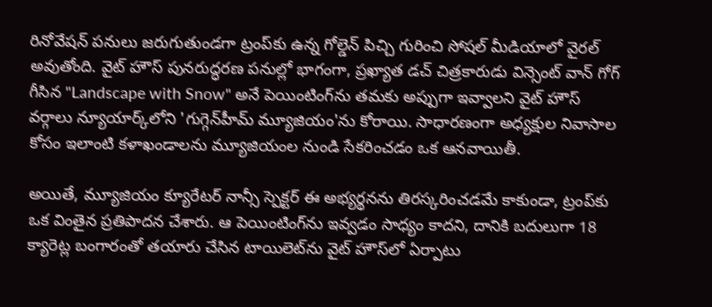రినోవేషన్ పనులు జరుగుతుండగా ట్రంప్‌కు ఉన్న గోల్డెన్ పిచ్చి గురించి సోషల్ మీడియాలో వైరల్ అవుతోంది. వైట్ హౌస్ పునరుద్ధరణ పనుల్లో భాగంగా, ప్రఖ్యాత డచ్ చిత్రకారుడు విన్సెంట్ వాన్ గోగ్ గీసిన "Landscape with Snow" అనే పెయింటింగ్‌ను తమకు అప్పుగా ఇవ్వాలని వైట్ హౌస్ వర్గాలు న్యూయార్క్‌లోని 'గుగ్గెన్‌హీమ్ మ్యూజియం'ను కోరాయి. సాధారణంగా అధ్యక్షుల నివాసాల కోసం ఇలాంటి కళాఖండాలను మ్యూజియంల నుండి సేకరించడం ఒక ఆనవాయితీ.

అయితే, మ్యూజియం క్యూరేటర్ నాన్సీ స్పెక్టర్ ఈ అభ్యర్థనను తిరస్కరించడమే కాకుండా, ట్రంప్‌కు ఒక వింతైన ప్రతిపాదన చేశారు. ఆ పెయింటింగ్‌ను ఇవ్వడం సాధ్యం కాదని, దానికి బదులుగా 18 క్యారెట్ల బంగారంతో తయారు చేసిన టాయిలెట్‌ను వైట్ హౌస్‌లో ఏర్పాటు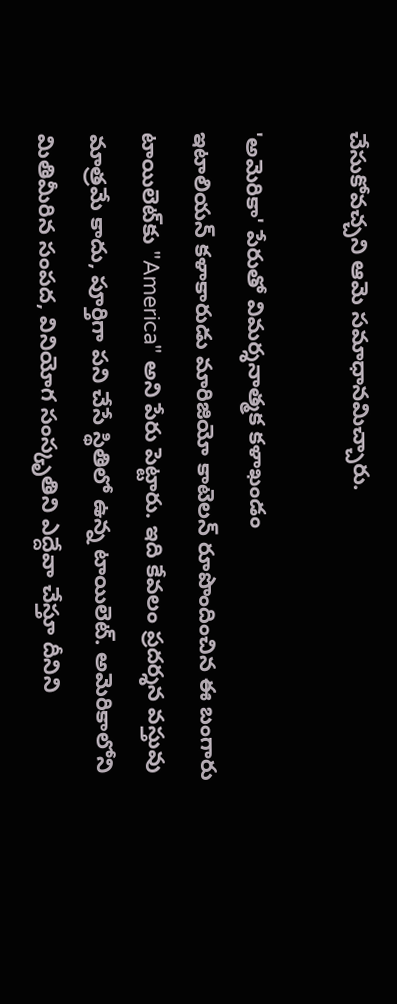చేసుకోవచ్చని ఆమె సమాధానమిచ్చారు.

'అమెరికా' పేరుతో విమర్శనాత్మక కళాఖండం
ఇటాలియన్ కళాకారుడు మారిజియో కాటెలన్ రూపొందించిన ఈ బంగారు టాయిలెట్‌కు "America" అని పేరు పెట్టారు. ఇది కేవలం ప్రదర్శన వస్తువు మాత్రమే కాదు, పూర్తిగా పని చేసే స్థితిలో ఉన్న టాయిలెట్. అమెరికాలోని మితిమీరిన సంపద, వినియోగ సంస్కృతిని ఎద్దేవా చేస్తూ దీనిని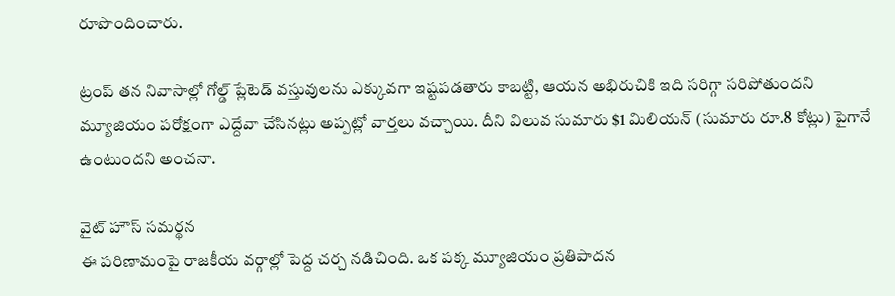రూపొందించారు.

ట్రంప్ తన నివాసాల్లో గోల్డ్ ప్లేటెడ్ వస్తువులను ఎక్కువగా ఇష్టపడతారు కాబట్టి, ఆయన అభిరుచికి ఇది సరిగ్గా సరిపోతుందని మ్యూజియం పరోక్షంగా ఎద్దేవా చేసినట్లు అప్పట్లో వార్తలు వచ్చాయి. దీని విలువ సుమారు $1 మిలియన్ (సుమారు రూ.8 కోట్లు) పైగానే ఉంటుందని అంచనా.

వైట్ హౌస్ సమర్థన
ఈ పరిణామంపై రాజకీయ వర్గాల్లో పెద్ద చర్చ నడిచింది. ఒక పక్క మ్యూజియం ప్రతిపాదన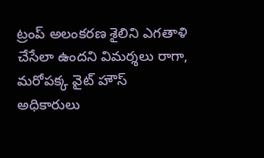ట్రంప్ అలంకరణ శైలిని ఎగతాళి చేసేలా ఉందని విమర్శలు రాగా, మరోపక్క వైట్ హౌస్ అధికారులు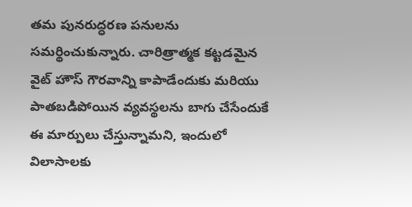తమ పునరుద్ధరణ పనులను సమర్థించుకున్నారు. చారిత్రాత్మక కట్టడమైన వైట్ హౌస్ గౌరవాన్ని కాపాడేందుకు మరియు పాతబడిపోయిన వ్యవస్థలను బాగు చేసేందుకే ఈ మార్పులు చేస్తున్నామని, ఇందులో విలాసాలకు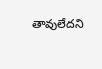తావులేదని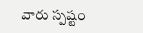వారు స్పష్టం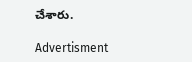చేశారు.

Advertisment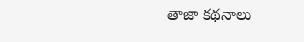తాజా కథనాలు